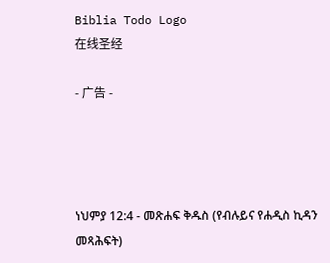Biblia Todo Logo
在线圣经

- 广告 -




ነህምያ 12:4 - መጽሐፍ ቅዱስ (የብሉይና የሐዲስ ኪዳን መጻሕፍት)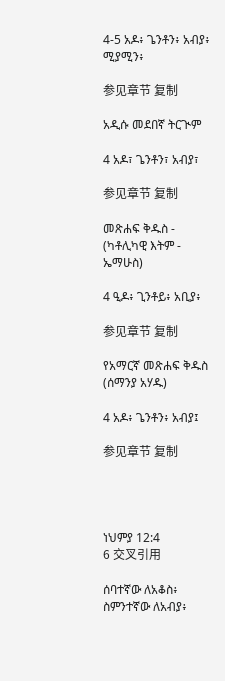4-5 አዶ፥ ጌንቶን፥ አብያ፥ ሚያሚን፥

参见章节 复制

አዲሱ መደበኛ ትርጒም

4 አዶ፣ ጌንቶን፣ አብያ፣

参见章节 复制

መጽሐፍ ቅዱስ - (ካቶሊካዊ እትም - ኤማሁስ)

4 ዒዶ፥ ጊንቶይ፥ አቢያ፥

参见章节 复制

የአማርኛ መጽሐፍ ቅዱስ (ሰማንያ አሃዱ)

4 አዶ፥ ጌንቶን፥ አብያ፤

参见章节 复制




ነህምያ 12:4
6 交叉引用

ሰባተኛው ለአቆስ፥ ስምንተኛው ለአብያ፥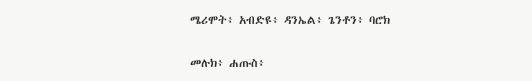ሜሪሞት፥ አብድዩ፥ ዳንኤል፥ ጌንቶን፥ ባሮክ


መሉክ፥ ሐጡስ፥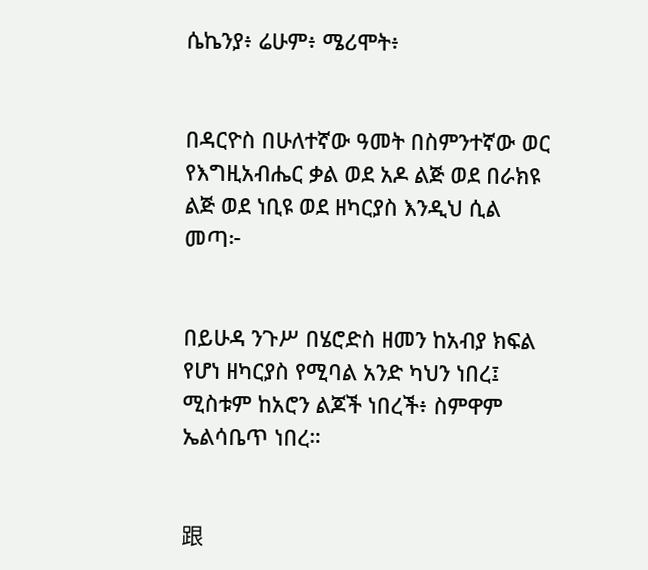ሴኬንያ፥ ሬሁም፥ ሜሪሞት፥


በዳርዮስ በሁለተኛው ዓመት በስምንተኛው ወር የእግዚአብሔር ቃል ወደ አዶ ልጅ ወደ በራክዩ ልጅ ወደ ነቢዩ ወደ ዘካርያስ እንዲህ ሲል መጣ፦


በይሁዳ ንጉሥ በሄሮድስ ዘመን ከአብያ ክፍል የሆነ ዘካርያስ የሚባል አንድ ካህን ነበረ፤ ሚስቱም ከአሮን ልጆች ነበረች፥ ስምዋም ኤልሳቤጥ ነበረ።


跟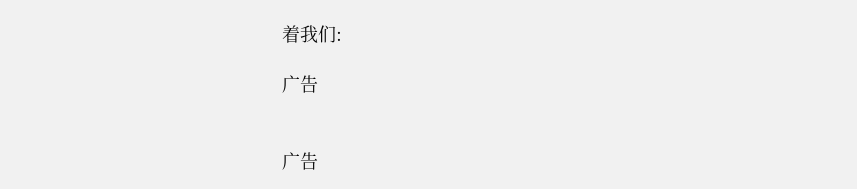着我们:

广告


广告